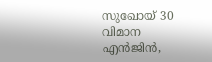സുഖോയ് 30 വിമാന എൻജിൻ,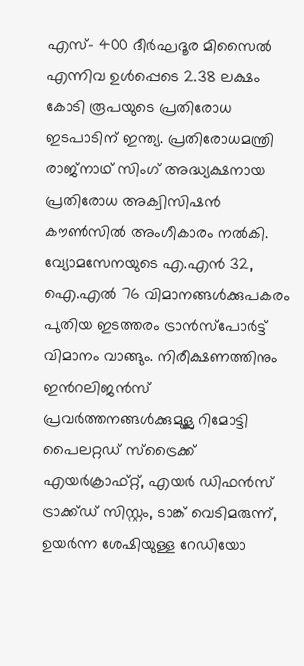എസ്- 400 ദീർഘദൂര മിസൈൽ എന്നിവ ഉൾപ്പെടെ 2.38 ലക്ഷം കോടി രൂപയുടെ പ്രതിരോധ ഇടപാടിന് ഇന്ത്യ. പ്രതിരോധമന്ത്രി രാജ്നാഥ് സിംഗ് അദ്ധ്യക്ഷനായ പ്രതിരോധ അക്വിസിഷൻ കൗൺസിൽ അംഗീകാരം നൽകി. വ്യോമസേനയുടെ എ.എൻ 32, ഐ.എൽ 76 വിമാനങ്ങൾക്കുപകരം പുതിയ ഇടത്തരം ട്രാൻസ്പോർട്ട് വിമാനം വാങ്ങും. നിരീക്ഷണത്തിനും ഇൻറലിജൻസ് പ്രവർത്തനങ്ങൾക്കുമുള്ല റിമോട്ടി പൈലറ്റഡ് സ്ട്രൈക്ക് എയർക്രാഫ്റ്റ്, എയർ ഡിഫൻസ് ട്രാക്ക്‌ഡ് സിസ്റ്റം, ടാങ്ക് വെടിമരുന്ന്, ഉയർന്ന ശേഷിയുള്ള റേഡിയോ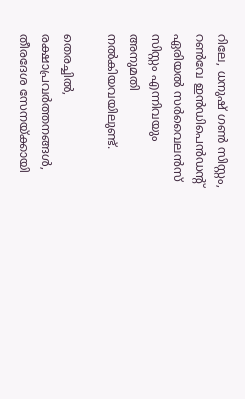റിലേ, ധനുഷ് ഗൺ സിസ്റ്റം, റൺവേ ഇൻഡിപെൻഡൻ്റ് ഏരിയൽ സർവൈലൻസ് സിസ്റ്റം എന്നിവയും അനുമതി നൽകിയവയിലുണ്ട്.

തെരച്ചിൽ, രക്ഷാപ്രവർത്തനങ്ങൾ, തീരദേശ സേനയ്ക്കായി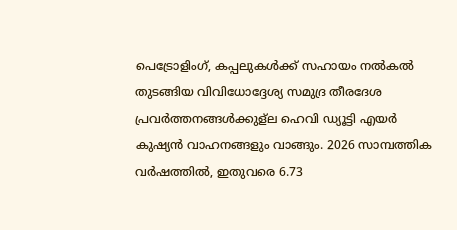പെട്രോളിംഗ്, കപ്പലുകൾക്ക് സഹായം നൽകൽ തുടങ്ങിയ വിവിധോദ്ദേശ്യ സമുദ്ര തീരദേശ പ്രവർത്തനങ്ങൾക്കുള്ല ഹെവി ഡ്യൂട്ടി എയർ കുഷ്യൻ വാഹനങ്ങളും വാങ്ങും. 2026 സാമ്പത്തിക വർഷത്തിൽ, ഇതുവരെ 6.73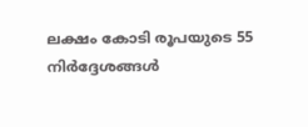ലക്ഷം കോടി രൂപയുടെ 55 നിർദ്ദേശങ്ങൾ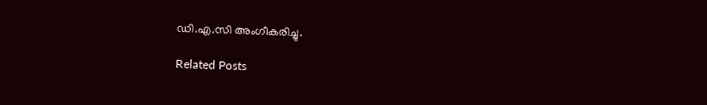ഡി.എ.സി അംഗീകരിച്ചു.

Related Posts